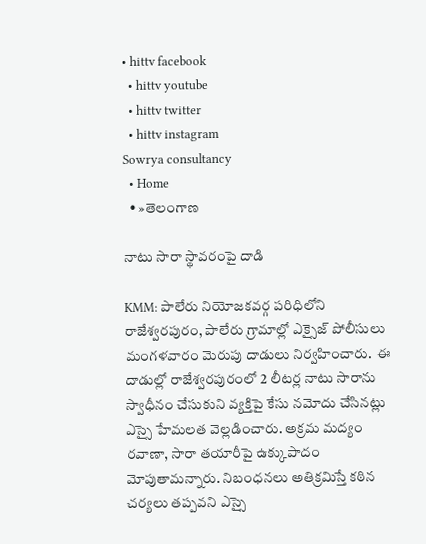• hittv facebook
  • hittv youtube
  • hittv twitter
  • hittv instagram
Sowrya consultancy
  • Home
  • »తెలంగాణ

నాటు సారా స్థావరంపై దాడి

KMM: పాలేరు నియోజకవర్గ పరిధిలోని రాజేశ్వరపురం, పాలేరు గ్రామాల్లో ఎక్సైజ్ పోలీసులు మంగళవారం మెరుపు దాడులు నిర్వహించారు.  ఈ దాడుల్లో రాజేశ్వరపురంలో 2 లీటర్ల నాటు సారాను స్వాధీనం చేసుకుని వ్యక్తిపై కేసు నమోదు చేసినట్లు ఎస్సై హేమలత వెల్లడించారు. అక్రమ మద్యం రవాణా, సారా తయారీపై ఉక్కుపాదం మోపుతామన్నారు. నిబంధనలు అతిక్రమిస్తే కఠిన చర్యలు తప్పవని ఎస్సై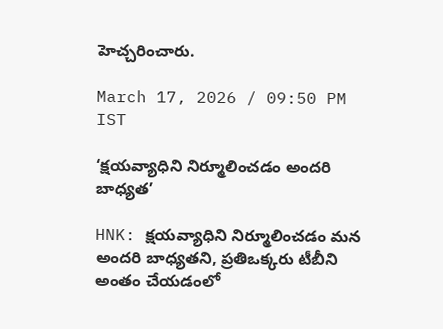హెచ్చరించారు.

March 17, 2026 / 09:50 PM IST

‘క్షయవ్యాధిని నిర్మూలించడం అందరి బాధ్యత’

HNK: క్షయవ్యాధిని నిర్మూలించడం మన అందరి బాధ్యతని, ప్రతిఒక్కరు టీబీని అంతం చేయడంలో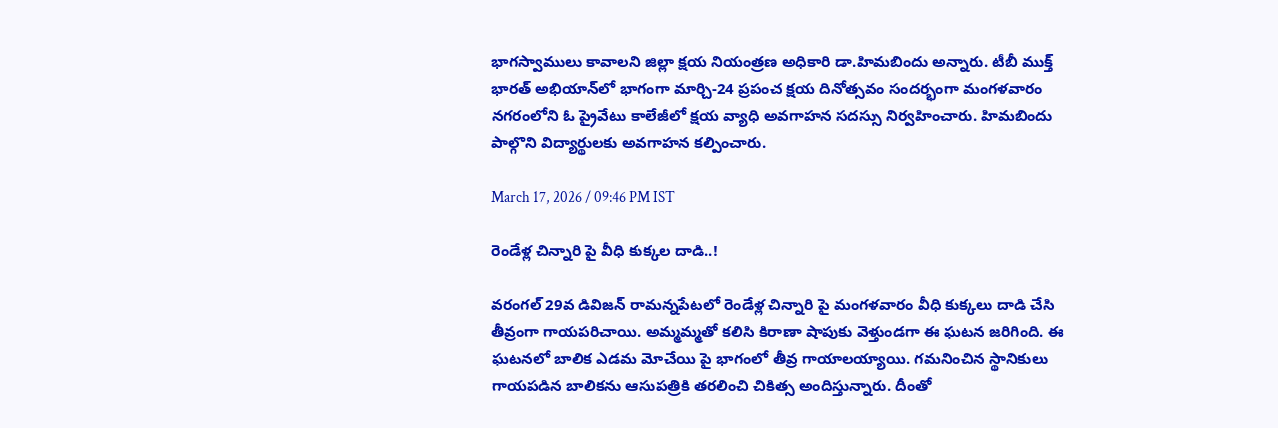భాగస్వాములు కావాలని జిల్లా క్షయ నియంత్రణ అధికారి డా.హిమబిందు అన్నారు. టీబీ ముక్త్ భారత్ అభియాన్‌లో భాగంగా మార్చి-24 ప్రపంచ క్షయ దినోత్సవం సందర్భంగా మంగళవారం నగరంలోని ఓ ప్రైవేటు కాలేజీలో క్షయ వ్యాధి అవగాహన సదస్సు నిర్వహించారు. హిమబిందు పాల్గొని విద్యార్థులకు అవగాహన కల్పించారు.

March 17, 2026 / 09:46 PM IST

రెండేళ్ల చిన్నారి పై వీధి కుక్కల దాడి..!

వరంగల్ 29వ డివిజన్ రామన్నపేటలో రెండేళ్ల చిన్నారి పై మంగళవారం వీధి కుక్కలు దాడి చేసి తీవ్రంగా గాయపరిచాయి. అమ్మమ్మతో కలిసి కిరాణా షాపుకు వెళ్తుండగా ఈ ఘటన జరిగింది. ఈ ఘటనలో బాలిక ఎడమ మోచేయి పై భాగంలో తీవ్ర గాయాలయ్యాయి. గమనించిన స్థానికులు గాయపడిన బాలికను ఆసుపత్రికి తరలించి చికిత్స అందిస్తున్నారు. దీంతో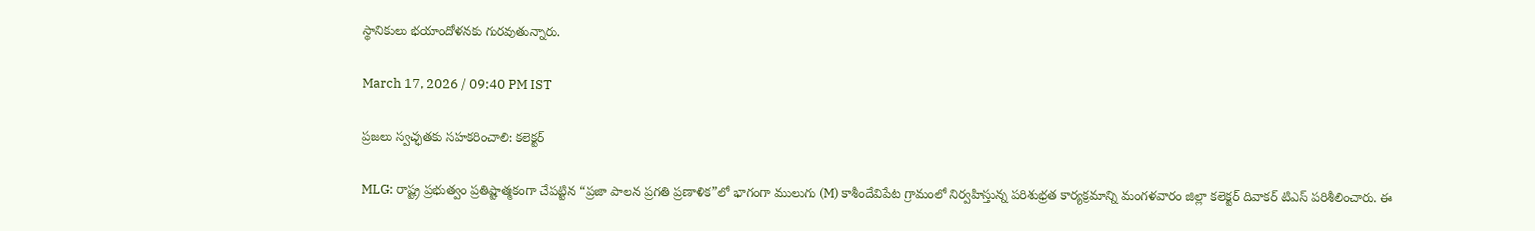స్థానికులు భయాందోళనకు గురవుతున్నారు.

March 17, 2026 / 09:40 PM IST

ప్రజలు స్వచ్ఛతకు సహకరించాలి: కలెక్టర్

MLG: రాష్ట్ర ప్రభుత్వం ప్రతిష్టాత్మకంగా చేపట్టిన “ప్రజా పాలన ప్రగతి ప్రణాళిక”లో భాగంగా ములుగు (M) కాశీందేవిపేట గ్రామంలో నిర్వహిస్తున్న పరిశుభ్రత కార్యక్రమాన్ని మంగళవారం జిల్లా కలెక్టర్ దివాకర్ టిఎస్ పరిశీలించారు. ఈ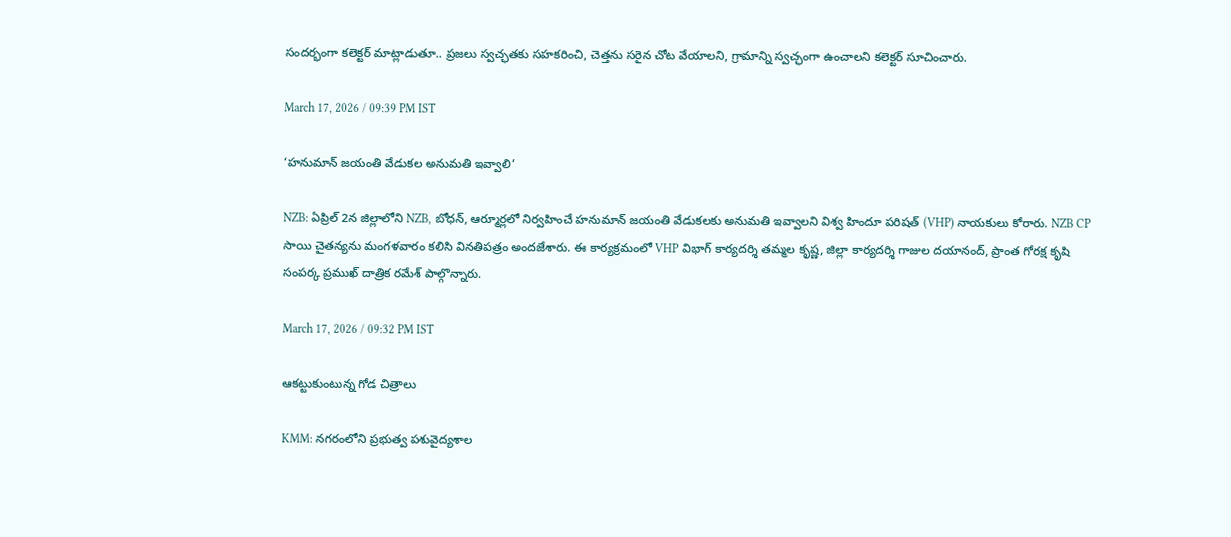సందర్భంగా కలెక్టర్ మాట్లాడుతూ.. ప్రజలు స్వచ్ఛతకు సహకరించి, చెత్తను సరైన చోట వేయాలని, గ్రామాన్ని స్వచ్ఛంగా ఉంచాలని కలెక్టర్ సూచించారు.

March 17, 2026 / 09:39 PM IST

‘హనుమాన్ జయంతి వేడుకల అనుమతి ఇవ్వాలి’

NZB: ఏప్రిల్ 2న జిల్లాలోని NZB, బోధన్, ఆర్మూర్లలో నిర్వహించే హనుమాన్ జయంతి వేడుకలకు అనుమతి ఇవ్వాలని విశ్వ హిందూ పరిషత్ (VHP) నాయకులు కోరారు. NZB CP సాయి చైతన్యను మంగళవారం కలిసి వినతిపత్రం అందజేశారు. ఈ కార్యక్రమంలో VHP విభాగ్ కార్యదర్శి తమ్మల కృష్ణ, జిల్లా కార్యదర్శి గాజుల దయానంద్, ప్రాంత గోరక్ష కృషి సంపర్క ప్రముఖ్ దాత్రిక రమేశ్ పాల్గొన్నారు.

March 17, 2026 / 09:32 PM IST

ఆకట్టుకుంటున్న గోడ చిత్రాలు

KMM: నగరంలోని ప్రభుత్వ పశువైద్యశాల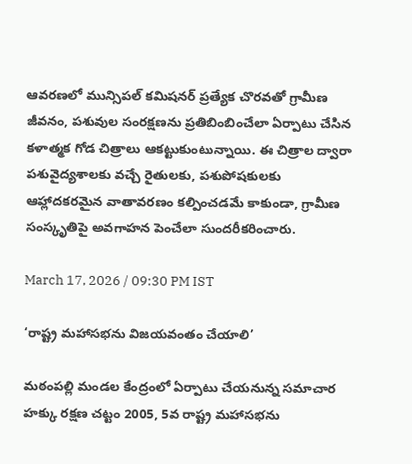ఆవరణలో మున్సిపల్ కమిషనర్ ప్రత్యేక చొరవతో గ్రామీణ జీవనం, పశువుల సంరక్షణను ప్రతిబింబించేలా ఏర్పాటు చేసిన కళాత్మక గోడ చిత్రాలు ఆకట్టుకుంటున్నాయి. ఈ చిత్రాల ద్వారా పశువైద్యశాలకు వచ్చే రైతులకు, పశుపోషకులకు ఆహ్లాదకరమైన వాతావరణం కల్పించడమే కాకుండా, గ్రామీణ సంస్కృతిపై అవగాహన పెంచేలా సుందరీకరించారు.

March 17, 2026 / 09:30 PM IST

‘రాష్ట్ర మహాసభను విజయవంతం చేయాలి’

మఠంపల్లి మండల కేంద్రంలో ఏర్పాటు చేయనున్న సమాచార హక్కు రక్షణ చట్టం 2005, 5వ రాష్ట్ర మహాసభను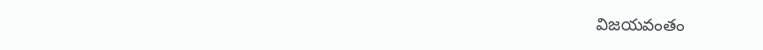విజయవంతం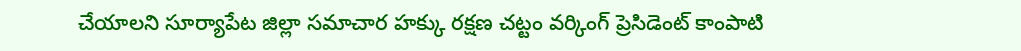చేయాలని సూర్యాపేట జిల్లా సమాచార హక్కు రక్షణ చట్టం వర్కింగ్ ప్రెసిడెంట్ కాంపాటి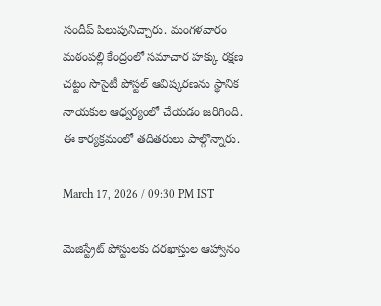సందీప్ పిలుపునిచ్చారు. మంగళవారం మఠంపల్లి కేంద్రంలో సమాచార హక్కు రక్షణ చట్టం సొసైటీ పోస్టల్ ఆవిష్కరణను స్థానిక నాయకుల ఆధ్వర్యంలో చేయడం జరిగింది. ఈ కార్యక్రమంలో తదితరులు పాల్గొన్నారు.

March 17, 2026 / 09:30 PM IST

మెజిస్ట్రేట్ పోస్టులకు దరఖాస్తుల ఆహ్వానం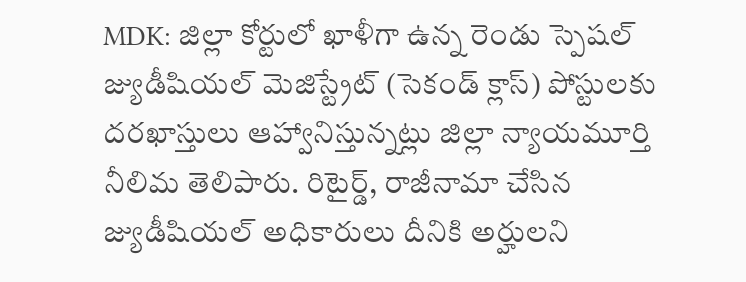MDK: జిల్లా కోర్టులో ఖాళీగా ఉన్న రెండు స్పెషల్ జ్యుడీషియల్ మెజిస్ట్రేట్ (సెకండ్ క్లాస్) పోస్టులకు దరఖాస్తులు ఆహ్వానిస్తున్నట్లు జిల్లా న్యాయమూర్తి నీలిమ తెలిపారు. రిటైర్డ్, రాజీనామా చేసిన జ్యుడీషియల్ అధికారులు దీనికి అర్హులని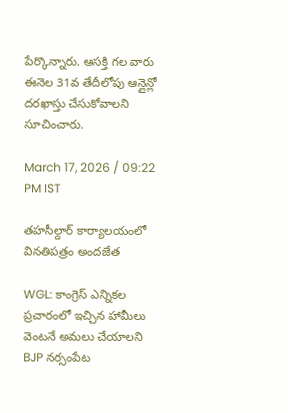పేర్కొన్నారు. ఆసక్తి గల వారు ఈనెల 31వ తేదీలోపు ఆన్లైన్లో దరఖాస్తు చేసుకోవాలని సూచించారు.

March 17, 2026 / 09:22 PM IST

తహసీల్దార్ కార్యాలయంలో వినతిపత్రం అందజేత

WGL: కాంగ్రెస్ ఎన్నికల ప్రచారంలో ఇచ్చిన హామీలు వెంటనే అమలు చేయాలని BJP నర్సంపేట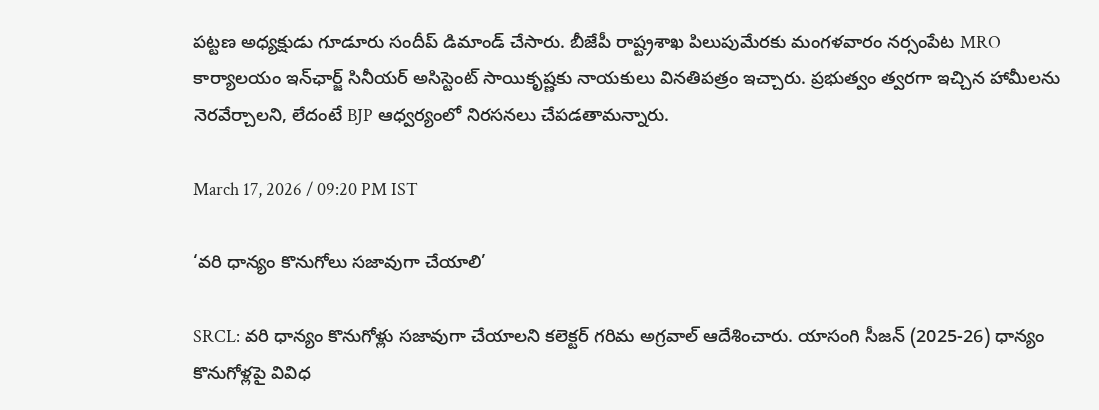పట్టణ అధ్యక్షుడు గూడూరు సందీప్ డిమాండ్ చేసారు. బీజేపీ రాష్ట్రశాఖ పిలుపుమేరకు మంగళవారం నర్సంపేట MRO కార్యాలయం ఇన్‌ఛార్జ్ సినీయర్ అసిస్టెంట్ సాయికృష్ణకు నాయకులు వినతిపత్రం ఇచ్చారు. ప్రభుత్వం త్వరగా ఇచ్చిన హామీలను నెరవేర్చాలని, లేదంటే BJP ఆధ్వర్యంలో నిరసనలు చేపడతామన్నారు.

March 17, 2026 / 09:20 PM IST

‘వరి ధాన్యం కొనుగోలు సజావుగా చేయాలి’

SRCL: వరి ధాన్యం కొనుగోళ్లు సజావుగా చేయాలని కలెక్టర్ గరిమ అగ్రవాల్ ఆదేశించారు. యాసంగి సీజన్ (2025-26) ధాన్యం కొనుగోళ్లపై వివిధ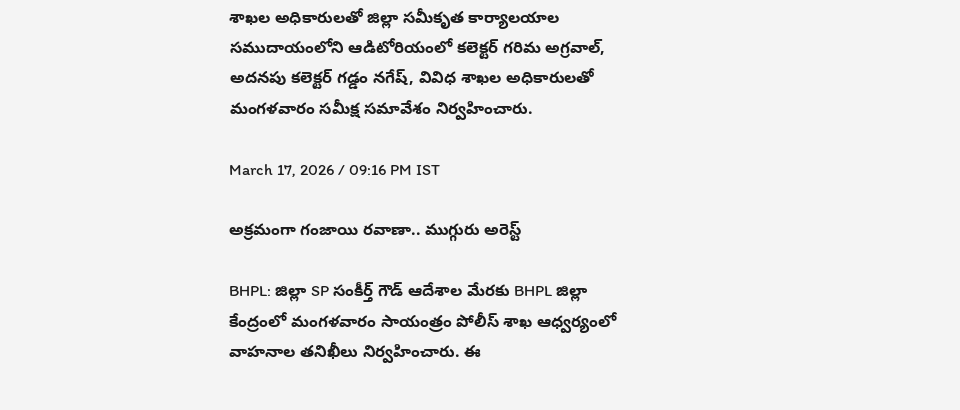శాఖల అధికారులతో జిల్లా సమీకృత కార్యాలయాల సముదాయంలోని ఆడిటోరియంలో కలెక్టర్ గరిమ అగ్రవాల్, అదనపు కలెక్టర్ గడ్డం నగేష్, వివిధ శాఖల అధికారులతో మంగళవారం సమీక్ష సమావేశం నిర్వహించారు.

March 17, 2026 / 09:16 PM IST

అక్రమంగా గంజాయి రవాణా.. ముగ్గురు అరెస్ట్

BHPL: జిల్లా SP సంకీర్త్ గౌడ్ ఆదేశాల మేరకు BHPL జిల్లా కేంద్రంలో మంగళవారం సాయంత్రం పోలీస్ శాఖ ఆధ్వర్యంలో వాహనాల తనిఖీలు నిర్వహించారు. ఈ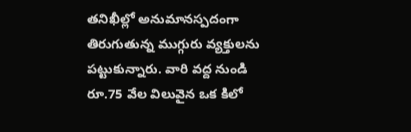తనిఖీల్లో అనుమానస్పదంగా తిరుగుతున్న ముగ్గురు వ్యక్తులను పట్టుకున్నారు. వారి వద్ద నుండి రూ.75 వేల విలువైన ఒక కిలో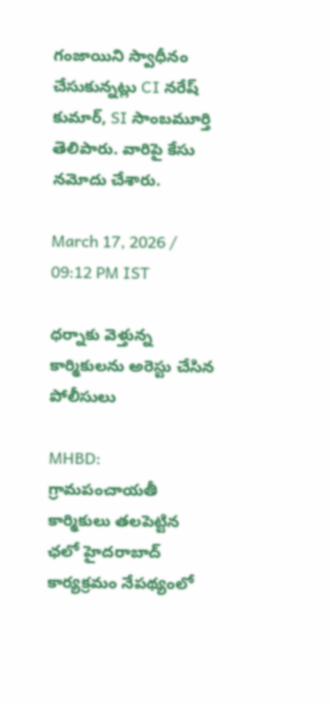గంజాయిని స్వాధీనం చేసుకున్నట్లు CI నరేష్ కుమార్, SI సాంబమూర్తి తెలిపారు. వారిపై కేసు నమోదు చేశారు.

March 17, 2026 / 09:12 PM IST

ధర్నాకు వెళ్తున్న కార్మికులను అరెస్టు చేసిన పోలీసులు

MHBD: గ్రామపంచాయతీ కార్మికులు తలపెట్టిన ఛలో హైదరాబాద్ కార్యక్రమం నేపథ్యంలో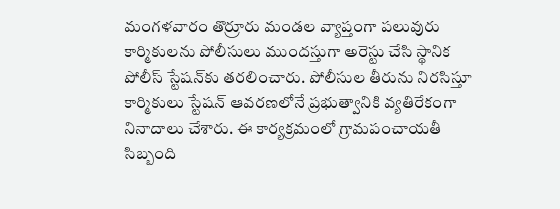మంగళవారం తొర్రూరు మండల వ్యాప్తంగా పలువురు కార్మికులను పోలీసులు ముందస్తుగా అరెస్టు చేసి స్థానిక పోలీస్ స్టేషన్‌కు తరలించారు. పోలీసుల తీరును నిరసిస్తూ కార్మికులు స్టేషన్ ఆవరణలోనే ప్రభుత్వానికి వ్యతిరేకంగా నినాదాలు చేశారు. ఈ కార్యక్రమంలో గ్రామపంచాయతీ సిబ్బంది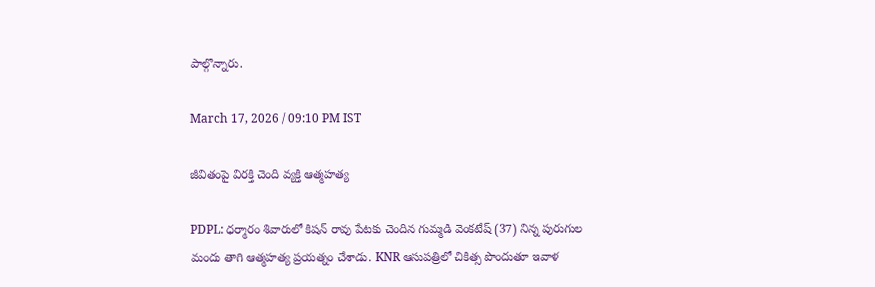పాల్గొన్నారు.

March 17, 2026 / 09:10 PM IST

జీవితంపై విరక్తి చెంది వ్యక్తి ఆత్మహత్య

PDPL: ధర్మారం శివారులో కిషన్ రావు పేటకు చెందిన గుమ్మడి వెంకటేష్ (37) నిన్న పురుగుల మందు తాగి ఆత్మహత్య ప్రయత్నం చేశాడు. KNR ఆసుపత్రిలో చికిత్స పొందుతూ ఇవాళ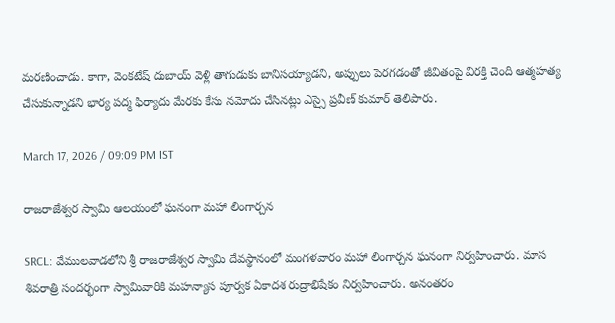మరణించాడు. కాగా, వెంకటేష్ దుబాయ్ వెళ్లి తాగుడుకు బానిసయ్యాడని, అప్పులు పెరగడంతో జీవితంపై విరక్తి చెంది ఆత్మహత్య చేసుకున్నాడని భార్య పద్మ ఫిర్యాదు మేరకు కేసు నమోదు చేసినట్లు ఎస్సై ప్రవీణ్ కుమార్ తెలిపారు.

March 17, 2026 / 09:09 PM IST

రాజరాజేశ్వర స్వామి ఆలయంలో ఘనంగా మహా లింగార్చన

SRCL: వేములవాడలోని శ్రీ రాజరాజేశ్వర స్వామి దేవస్థానంలో మంగళవారం మహా లింగార్చన ఘనంగా నిర్వహించారు. మాస శివరాత్రి సందర్భంగా స్వామివారికి మహన్యాస పూర్వక ఏకాదశ రుద్రాభిషేకం నిర్వహించారు. అనంతరం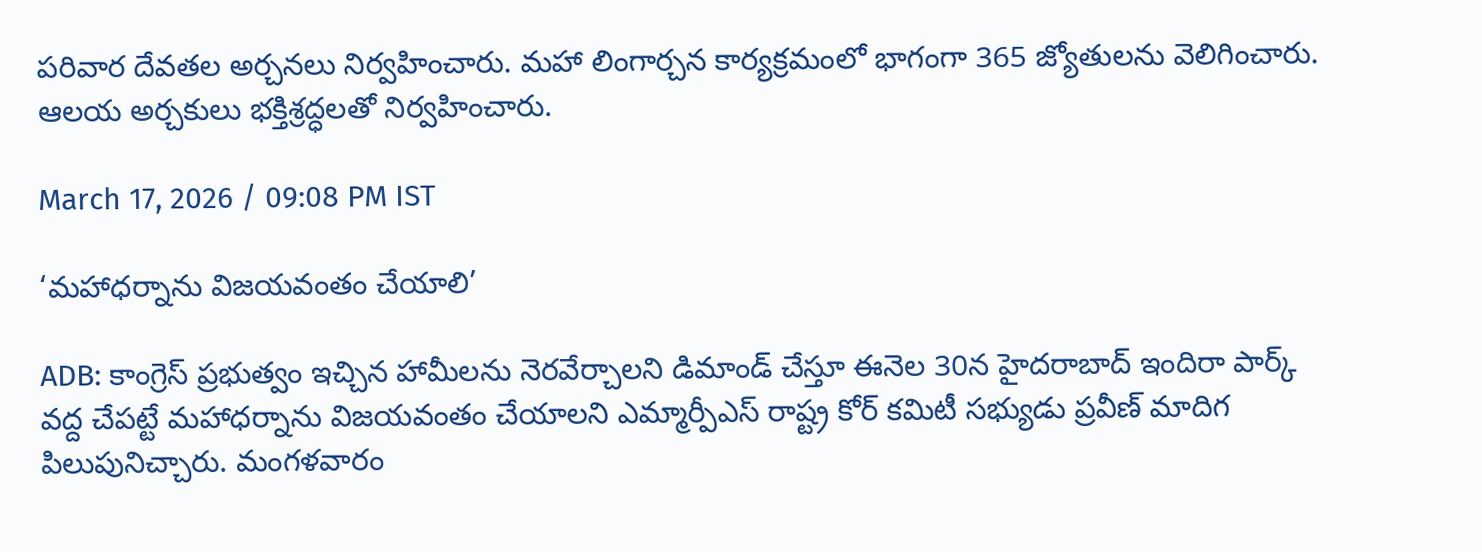పరివార దేవతల అర్చనలు నిర్వహించారు. మహా లింగార్చన కార్యక్రమంలో భాగంగా 365 జ్యోతులను వెలిగించారు. ఆలయ అర్చకులు భక్తిశ్రద్ధలతో నిర్వహించారు.

March 17, 2026 / 09:08 PM IST

‘మహాధర్నాను విజయవంతం చేయాలి’

ADB: కాంగ్రెస్ ప్రభుత్వం ఇచ్చిన హామీలను నెరవేర్చాలని డిమాండ్ చేస్తూ ఈనెల 30న హైదరాబాద్ ఇందిరా పార్క్ వద్ద చేపట్టే మహాధర్నాను విజయవంతం చేయాలని ఎమ్మార్పీఎస్ రాష్ట్ర కోర్ కమిటీ సభ్యుడు ప్రవీణ్ మాదిగ పిలుపునిచ్చారు. మంగళవారం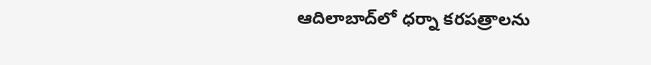ఆదిలాబాద్‌లో ధర్నా కరపత్రాలను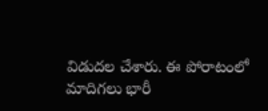విడుదల చేశారు. ఈ పోరాటంలో మాదిగలు భారీ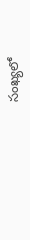సంఖ్యలో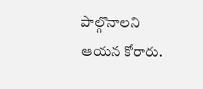పాల్గొనాలని ఆయన కోరారు.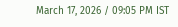March 17, 2026 / 09:05 PM IST